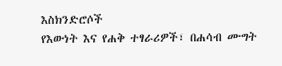እስክንድሮሶች
የእውነት እና የሐቅ ተፃራሪዎች፣ በሐሳብ ሙግት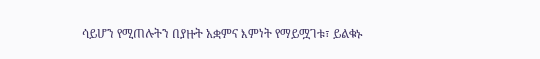ሳይሆን የሚጠሉትን በያዙት አቋምና እምነት የማይሟገቱ፣ ይልቁኑ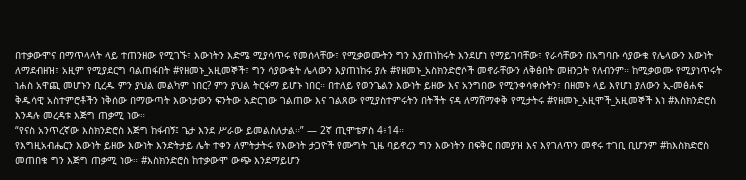በተቃውሞና በማጥላላት ላይ ተጠንዘው የሚገኙ፣ እውነትን እድሜ ሚያሳጥሩ የመሰላቸው፣ የሚቃወሙትን ግን እያጠነከሩት እንደሆነ የማይገባቸው፣ የራሳቸውን በአግባቡ ሳያውቁ የሌላውን እውነት ለማደብዘዝ፣ አዚም የሚያደርግ ባልጠፋበት #የዘመኑ_አዚመኞች፣ ግን ሳያውቁት ሌላውን እያጠነከሩ ያሉ #የዘመኑ_አስክንድሮሶች መኖራቸውን ለቅፅበት መዘንጋት የለብንም። ከሚቃወሙ የሚያነጥሩት ነሐስ አዋጪ መሆኑን ቢረዱ ምን ያህል መልካም ነበር? ምን ያህል ትርፋማ ይሆኑ ነበር። በተለይ የወንጌልን እውነት ይዘው እና አንግበው የሚንቀሳቀሱትን፣ በዘመኑ ላይ እየሆነ ያለውን ኢ-መፅሐፍ ቅዱሳዊ አስተምሮቶችን ነቅሰው በማውጣት እውነታውን ፍንትው አድርገው ገልጠው እና ገልጸው የሚያስተምሩትን በትችት ናዳ ለማሸማቀቅ የሚታትሩ #የዘመኑ_አዚሞች_አዚመኞች እነ #እስክንድሮስ እንዳሉ መረዳቱ እጅግ ጠቃሚ ነው።
“የናስ አንጥረኛው እስክንድሮስ እጅግ ከፋብኝ፤ ጌታ እንደ ሥራው ይመልስለታል።” — 2ኛ ጢሞቴዎስ 4፥14።
የእግዚአብሔርን እውነት ይዘው እውነት እንድትታይ ሌት ተቀን ለምትታትሩ የእውነት ታጋዮች የሙግት ጊዜ ባይኖረን ግን እውነትን በፍቅር በመያዝ እና እየገለጥን መኖሩ ተገቢ ቢሆንም #ከእስክድሮስ መጠበቁ ግን እጅግ ጠቃሚ ነው። #እስክንድሮስ ከተቃውሞ ውጭ እንደማይሆን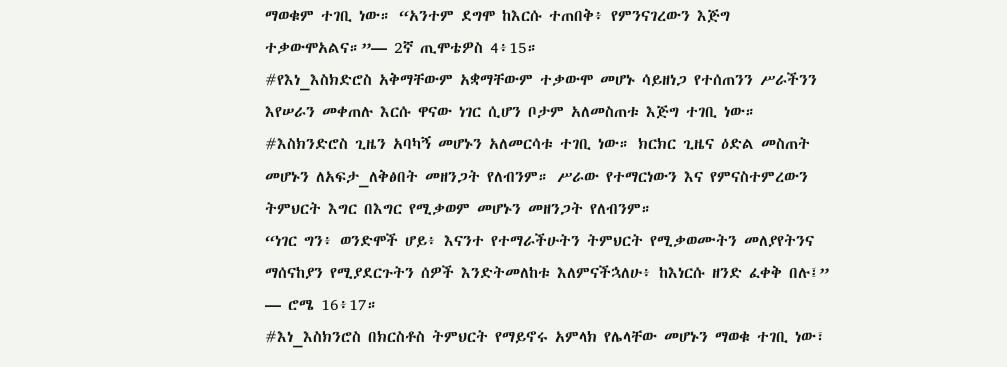ማወቁም ተገቢ ነው። “አንተም ደግሞ ከእርሱ ተጠበቅ፥ የምንናገረውን እጅግ ተቃውሞአልና።”— 2ኛ ጢሞቴዎስ 4፥15።
#የእነ_እስክድሮስ አቅማቸውም አቋማቸውም ተቃውሞ መሆኑ ሳይዘነጋ የተሰጠንን ሥራችንን እየሠራን መቀጠሉ እርሱ ዋናው ነገር ሲሆን ቦታም አለመስጠቱ እጅግ ተገቢ ነው። #እስክንድሮስ ጊዜን አባካኝ መሆኑን አለመርሳቱ ተገቢ ነው። ክርክር ጊዜና ዕድል መስጠት መሆኑን ለአፍታ_ለቅፅበት መዘንጋት የለብንም። ሥራው የተማርነውን እና የምናስተምረውን ትምህርት እግር በእግር የሚቃወም መሆኑን መዘንጋት የለብንም።
“ነገር ግን፥ ወንድሞች ሆይ፥ እናንተ የተማራችሁትን ትምህርት የሚቃወሙትን መለያየትንና ማሰናከያን የሚያደርጉትን ሰዎች እንድትመለከቱ እለምናችኋለሁ፥ ከእነርሱ ዘንድ ፈቀቅ በሉ፤” — ሮሜ 16፥17።
#እነ_እስክንሮስ በክርስቶስ ትምህርት የማይኖሩ አምላክ የሌላቸው መሆኑን ማወቁ ተገቢ ነው፣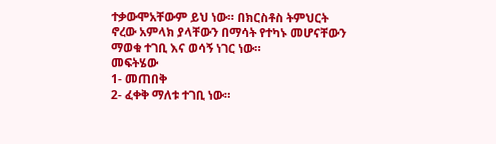ተቃውሞአቸውም ይህ ነው። በክርስቶስ ትምህርት ኖረው አምላክ ያላቸውን በማሳት የተካኑ መሆናቸውን ማወቁ ተገቢ እና ወሳኝ ነገር ነው።
መፍትሄው
1- መጠበቅ
2- ፈቀቅ ማለቱ ተገቢ ነው።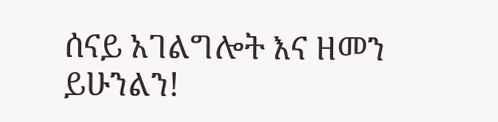ሰናይ አገልግሎት እና ዘመን ይሁንልን!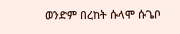ወንድም በረከት ሱላሞ ሱጌቦ